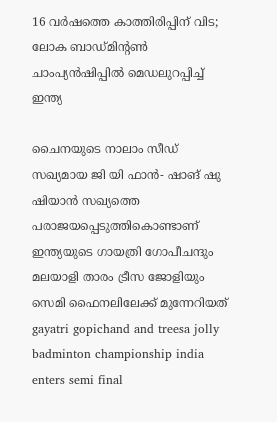16 വർഷത്തെ കാത്തിരിപ്പിന് വിട; ലോക ബാഡ്മിന്‍റൺ ചാംപ‍്യൻഷിപ്പിൽ മെഡലുറപ്പിച്ച് ഇന്ത‍്യ

ചൈനയുടെ നാലാം സീഡ് സഖ‍്യമായ ജി യി ഫാൻ- ഷാങ് ഷു ഷിയാൻ സഖ‍്യത്തെ പരാജയപ്പെടുത്തികൊണ്ടാണ് ഇന്ത‍്യയുടെ ഗായത്രി ഗോപീചന്ദും മലയാളി താരം ട്രീസ ജോളിയും സെമി ഫൈനലിലേക്ക് മുന്നേറിയത്
gayatri gopichand and treesa jolly badminton championship india enters semi final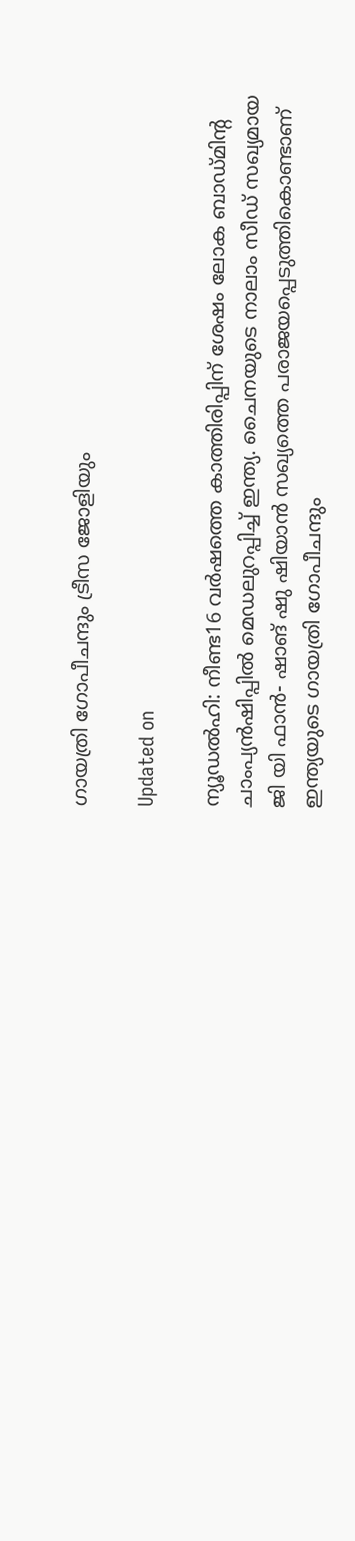ഗായത്രി ഗോപീചന്ദും ട്രീസ ജോളിയും

Updated on

ന‍്യൂഡൽഹി: നീണ്ട16 വർഷത്തെ കാത്തിരിപ്പിന് ശേഷം ലോക ബാഡ്മിന്‍റ ചാംപ‍്യൻഷിപ്പിൽ മെഡലുറപ്പിച്ച് ഇന്ത‍്യ. ചൈനയുടെ നാലാം സീഡ് സഖ‍്യമായ ജി യി ഫാൻ- ഷാങ് ഷു ഷിയാൻ സഖ‍്യത്തെ പരാജയപ്പെടുത്തികൊണ്ടാണ് ഇന്ത‍്യയുടെ ഗായത്രി ഗോപീചന്ദും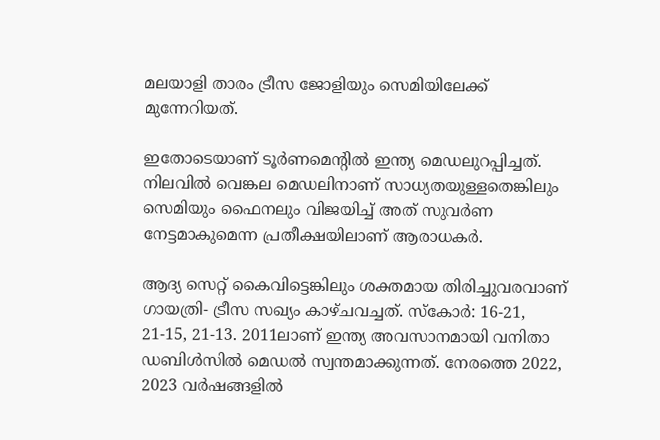മലയാളി താരം ട്രീസ ജോളിയും സെമിയിലേക്ക് മുന്നേറിയത്.

ഇതോടെയാണ് ടൂർണമെന്‍റിൽ ഇന്ത‍്യ മെഡലുറപ്പിച്ചത്. നിലവിൽ വെങ്കല മെഡലിനാണ് സാധ‍്യതയുള്ളതെങ്കിലും സെമിയും ഫൈനലും വിജയിച്ച് അത് സുവർണ നേട്ടമാകുമെന്ന പ്രതീക്ഷയിലാണ് ആരാധകർ.

ആദ‍്യ സെറ്റ് കൈവിട്ടെങ്കിലും ശക്തമായ തിരിച്ചുവരവാണ് ഗായത്രി- ട്രീസ സഖ‍്യം കാഴ്ചവച്ചത്. സ്കോർ: 16-21, 21-15, 21-13. 2011ലാണ് ഇന്ത‍്യ അവസാനമായി വനിതാ ഡബിൾസിൽ മെഡൽ സ്വന്തമാക്കുന്നത്. നേരത്തെ 2022, 2023 വർഷങ്ങളിൽ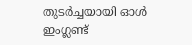തുടർച്ചയായി ഓൾ ഇംഗ്ലണ്ട്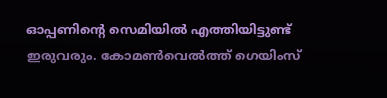ഓപ്പണിന്‍റെ സെമിയിൽ എത്തിയിട്ടുണ്ട് ഇരുവരും. കോമൺവെൽത്ത് ഗെയിംസ്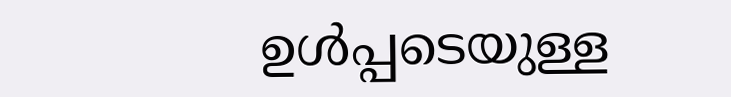ഉൾപ്പടെയുള്ള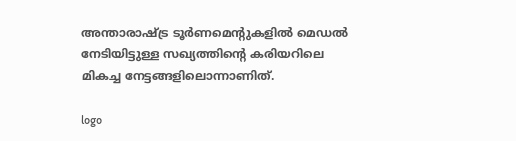അന്താരാഷ്ട്ര ടൂർണമെന്‍റുകളിൽ മെഡൽ നേടിയിട്ടുള്ള സഖ‍്യത്തിന്‍റെ കരിയറിലെ മികച്ച നേട്ടങ്ങളിലൊന്നാണിത്.

logo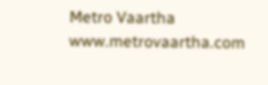Metro Vaartha
www.metrovaartha.com